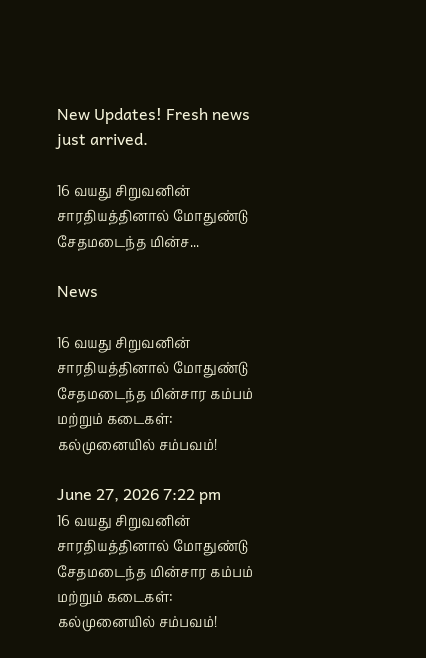New Updates! Fresh news just arrived.

16 வயது சிறுவனின் சாரதியத்தினால் மோதுண்டு சேதமடைந்த மின்ச...

News

16 வயது சிறுவனின் சாரதியத்தினால் மோதுண்டு சேதமடைந்த மின்சார கம்பம் மற்றும் கடைகள்: கல்முனையில் சம்பவம்!

June 27, 2026 7:22 pm
16 வயது சிறுவனின் சாரதியத்தினால் மோதுண்டு சேதமடைந்த மின்சார கம்பம் மற்றும் கடைகள்: கல்முனையில் சம்பவம்!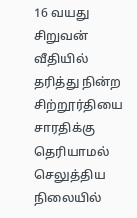16 வயது சிறுவன் வீதியில் தரித்து நின்ற சிற்றூர்தியை சாரதிக்கு தெரியாமல் செலுத்திய நிலையில்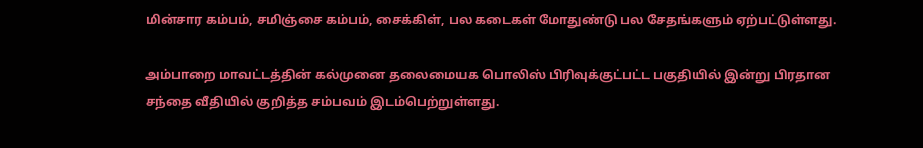மின்சார கம்பம், சமிஞ்சை கம்பம், சைக்கிள், பல கடைகள் மோதுண்டு பல சேதங்களும் ஏற்பட்டுள்ளது.

அம்பாறை மாவட்டத்தின் கல்முனை தலைமையக பொலிஸ் பிரிவுக்குட்பட்ட பகுதியில் இன்று பிரதான சந்தை வீதியில் குறித்த சம்பவம் இடம்பெற்றுள்ளது.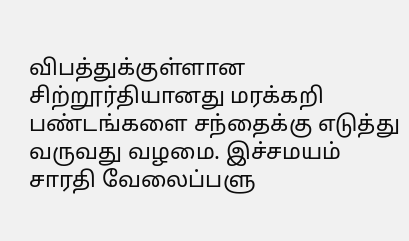விபத்துக்குள்ளான சிற்றூர்தியானது மரக்கறி பண்டங்களை சந்தைக்கு எடுத்து வருவது வழமை. இச்சமயம் சாரதி வேலைப்பளு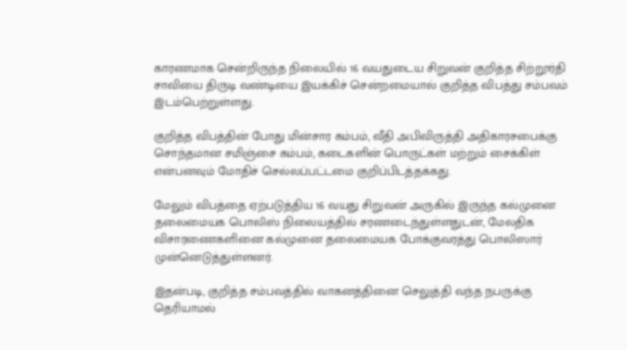காரணமாக சென்றிருந்த நிலையில் 16 வயதுடைய சிறுவன் குறித்த சிற்றூர்தி சாவியை திருடி வண்டியை இயக்கிச் சென்றமையால் குறித்த விபத்து சம்பவம் இடம்பெற்றுள்ளது.

குறித்த விபத்தின் போது மின்சார கம்பம், வீதி அபிவிருத்தி அதிகாரசபைக்கு சொந்தமான சமிஞ்சை கம்பம், கடைகளின் பொருட்கள் மற்றும் சைக்கிள் என்பனவும் மோதிச் செல்லப்பட்டமை குறிப்பிடத்தக்கது.

மேலும் விபத்தை ஏற்படுத்திய 16 வயது சிறுவன் அருகில் இருந்த கல்முனை தலைமையக பொலிஸ் நிலையத்தில் சரணடைந்துள்ளதுடன், மேலதிக விசாரணைகளினை கல்முனை தலைமையக போக்குவரத்து பொலிஸார் முன்னெடுத்துள்ளனர்.

இதன்படி, குறித்த சம்பவத்தில் வாகனத்தினை செலுத்தி வந்த நபருக்கு தெரியாமல்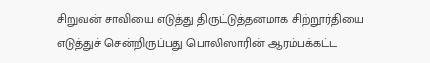சிறுவன் சாவியை எடுத்து திருட்டுத்தனமாக சிற்றூர்தியை எடுத்துச் சென்றிருப்பது பொலிஸாரின் ஆரம்பக்கட்ட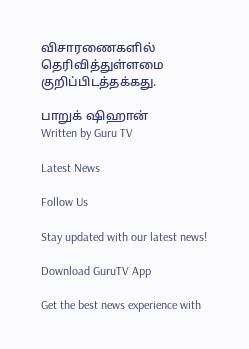விசாரணைகளில் தெரிவித்துள்ளமை குறிப்பிடத்தக்கது.

பாறுக் ஷிஹான்
Written by Guru TV

Latest News

Follow Us

Stay updated with our latest news!

Download GuruTV App

Get the best news experience with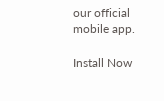our official mobile app.

Install Now